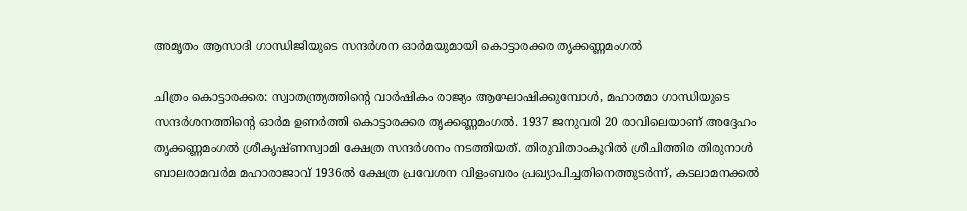അമൃതം ആസാദി ഗാന്ധിജിയുടെ സന്ദർശന ഓർമയുമായി കൊട്ടാരക്കര തൃക്കണ്ണമംഗൽ

ചിത്രം കൊട്ടാരക്കര: സ്വാതന്ത്ര്യത്തിന്‍റെ വാർഷികം രാജ്യം ആഘോഷിക്കുമ്പോൾ, മഹാത്മാ ഗാന്ധിയുടെ സന്ദർശനത്തിന്‍റെ ഓർമ ഉണർത്തി കൊട്ടാരക്കര തൃക്കണ്ണമംഗൽ. 1937 ജനുവരി 20 രാവിലെയാണ് അദ്ദേഹം തൃക്കണ്ണമംഗൽ ശ്രീകൃഷ്ണസ്വാമി ക്ഷേത്ര സന്ദർശനം നടത്തിയത്. തിരുവിതാംകൂറിൽ ശ്രീചിത്തിര തിരുനാൾ ബാലരാമവർമ മഹാരാജാവ് 1936ൽ ക്ഷേത്ര പ്രവേശന വിളംബരം പ്രഖ്യാപിച്ചതിനെത്തുടർന്ന്, കടലാമനക്കൽ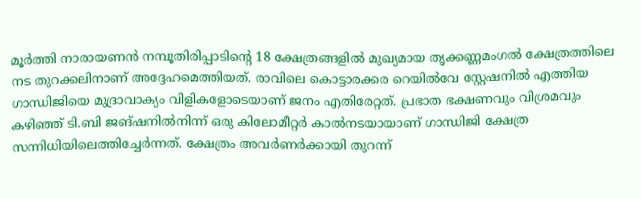മൂർത്തി നാരായണൻ നമ്പൂതിരിപ്പാടിന്‍റെ 18 ക്ഷേത്രങ്ങളിൽ മുഖ്യമായ തൃക്കണ്ണമംഗൽ ക്ഷേത്രത്തിലെ നട തുറക്കലിനാണ് അദ്ദേഹമെത്തിയത്. രാവിലെ കൊട്ടാരക്കര റെയിൽവേ സ്റ്റേഷനിൽ എത്തിയ ഗാന്ധിജിയെ മുദ്രാവാക്യം വിളികളോടെയാണ് ജനം എതിരേറ്റത്. പ്രഭാത ഭക്ഷണവും വിശ്രമവും കഴിഞ്ഞ് ടി.ബി ജങ്ഷനിൽനിന്ന് ഒരു കിലോമീറ്റർ കാൽനടയായാണ് ഗാന്ധിജി ക്ഷേത്ര സന്നിധിയിലെത്തിച്ചേർന്നത്. ക്ഷേത്രം അവർണർക്കായി തുറന്ന്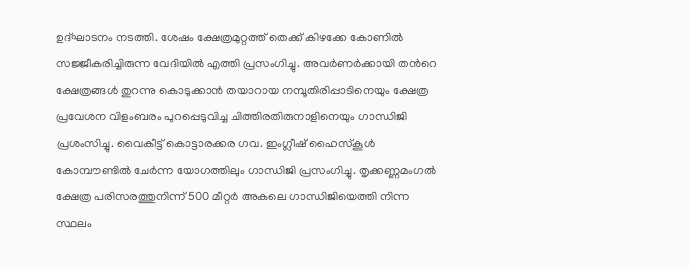ഉദ്ഘാടനം നടത്തി. ശേഷം ക്ഷേത്രമുറ്റത്ത് തെക്ക് കിഴക്കേ കോണിൽ സജ്ജീകരിച്ചിരുന്ന വേദിയിൽ എത്തി പ്രസംഗിച്ചു. അവർണർക്കായി തന്‍റെ ക്ഷേത്രങ്ങൾ തുറന്നു കൊടുക്കാൻ തയാറായ നമ്പൂതിരിപ്പാടിനെയും ക്ഷേത്ര പ്രവേശന വിളംബരം പുറപ്പെടുവിച്ച ചിത്തിരതിരുനാളിനെയും ഗാന്ധിജി പ്രശംസിച്ചു. വൈകീട്ട് കൊട്ടാരക്കര ഗവ. ഇംഗ്ലീഷ് ഹൈസ്കൂൾ കോമ്പൗണ്ടിൽ ചേർന്ന യോഗത്തിലും ഗാന്ധിജി പ്രസംഗിച്ചു. തൃക്കണ്ണമംഗൽ ക്ഷേത്ര പരിസരത്തുനിന്ന് 500 മീറ്റർ അകലെ ഗാന്ധിജിയെത്തി നിന്ന സ്ഥലം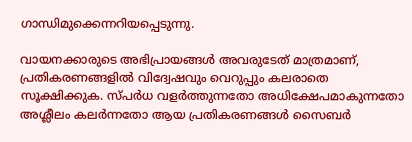ഗാന്ധിമുക്കെന്നറിയപ്പെടുന്നു.

വായനക്കാരുടെ അഭിപ്രായങ്ങള്‍ അവരുടേത് മാത്രമാണ്, പ്രതികരണങ്ങളിൽ വിദ്വേഷവും വെറുപ്പും കലരാതെ സൂക്ഷിക്കുക. സ്പർധ വളർത്തുന്നതോ അധിക്ഷേപമാകുന്നതോ അശ്ലീലം കലർന്നതോ ആയ പ്രതികരണങ്ങൾ സൈബർ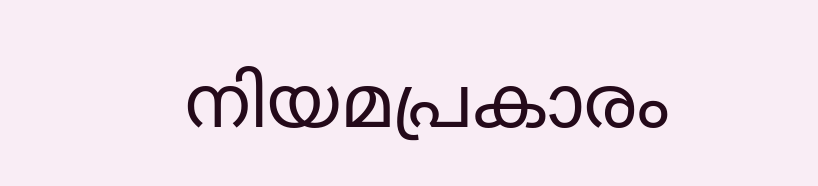നിയമപ്രകാരം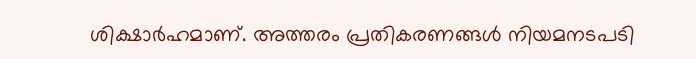ശിക്ഷാർഹമാണ്. അത്തരം പ്രതികരണങ്ങൾ നിയമനടപടി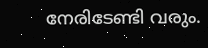നേരിടേണ്ടി വരും.